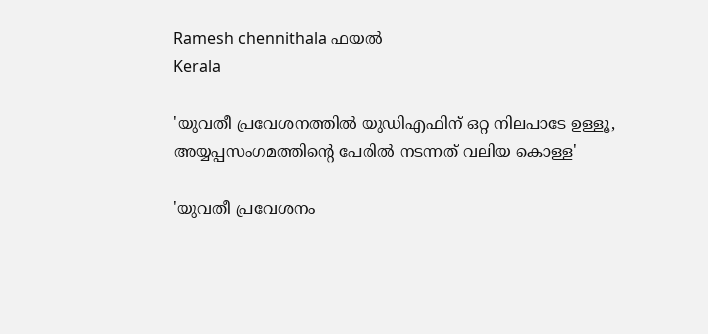Ramesh chennithala ഫയൽ
Kerala

'യുവതീ പ്രവേശനത്തില്‍ യുഡിഎഫിന് ഒറ്റ നിലപാടേ ഉള്ളൂ, അയ്യപ്പസംഗമത്തിന്റെ പേരില്‍ നടന്നത് വലിയ കൊള്ള'

'യുവതീ പ്രവേശനം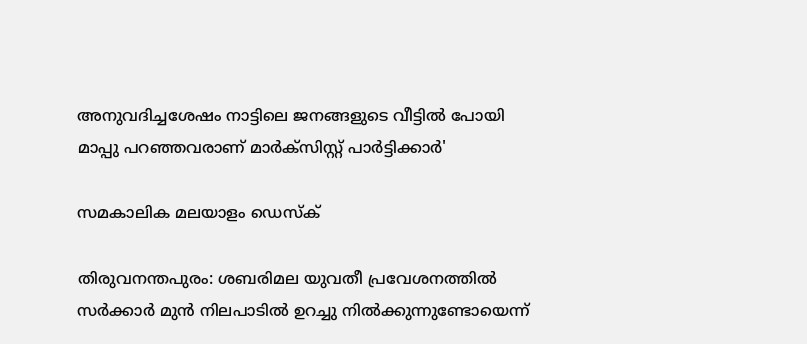അനുവദിച്ചശേഷം നാട്ടിലെ ജനങ്ങളുടെ വീട്ടില്‍ പോയി മാപ്പു പറഞ്ഞവരാണ് മാര്‍ക്‌സിസ്റ്റ് പാര്‍ട്ടിക്കാര്‍'

സമകാലിക മലയാളം ഡെസ്ക്

തിരുവനന്തപുരം: ശബരിമല യുവതീ പ്രവേശനത്തില്‍ സര്‍ക്കാര്‍ മുന്‍ നിലപാടില്‍ ഉറച്ചു നില്‍ക്കുന്നുണ്ടോയെന്ന്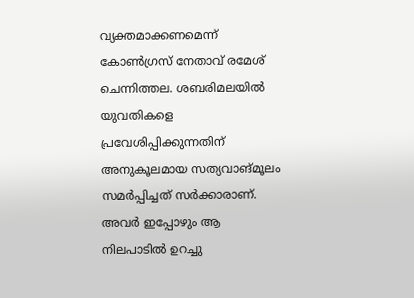വ്യക്തമാക്കണമെന്ന് കോണ്‍ഗ്രസ് നേതാവ് രമേശ് ചെന്നിത്തല. ശബരിമലയില്‍ യുവതികളെ പ്രവേശിപ്പിക്കുന്നതിന് അനുകൂലമായ സത്യവാങ്മൂലം സമര്‍പ്പിച്ചത് സര്‍ക്കാരാണ്. അവര്‍ ഇപ്പോഴും ആ നിലപാടില്‍ ഉറച്ചു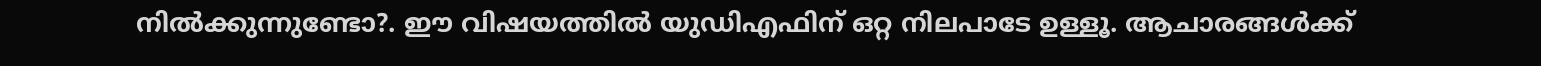നില്‍ക്കുന്നുണ്ടോ?. ഈ വിഷയത്തില്‍ യുഡിഎഫിന് ഒറ്റ നിലപാടേ ഉള്ളൂ. ആചാരങ്ങള്‍ക്ക്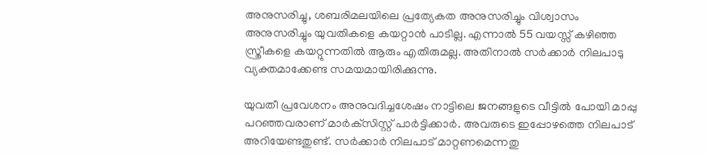അനുസരിച്ചു, ശബരിമലയിലെ പ്രത്യേകത അനുസരിച്ചും വിശ്വാസം അനുസരിച്ചും യുവതികളെ കയറ്റാന്‍ പാടില്ല. എന്നാല്‍ 55 വയസ്സ് കഴിഞ്ഞ സ്ത്രീകളെ കയറ്റുന്നതില്‍ ആരും എതിരുമല്ല. അതിനാല്‍ സര്‍ക്കാര്‍ നിലപാടു വ്യക്തമാക്കേണ്ട സമയമായിരിക്കുന്നു.

യുവതീ പ്രവേശനം അനുവദിച്ചശേഷം നാട്ടിലെ ജനങ്ങളുടെ വീട്ടില്‍ പോയി മാപ്പു പറഞ്ഞവരാണ് മാര്‍ക്‌സിസ്റ്റ് പാര്‍ട്ടിക്കാര്‍. അവരുടെ ഇപ്പോഴത്തെ നിലപാട് അറിയേണ്ടതുണ്ട്. സര്‍ക്കാര്‍ നിലപാട് മാറ്റണമെന്നതു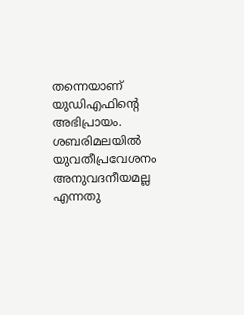തന്നെയാണ് യുഡിഎഫിന്റെ അഭിപ്രായം. ശബരിമലയില്‍ യുവതീപ്രവേശനം അനുവദനീയമല്ല എന്നതു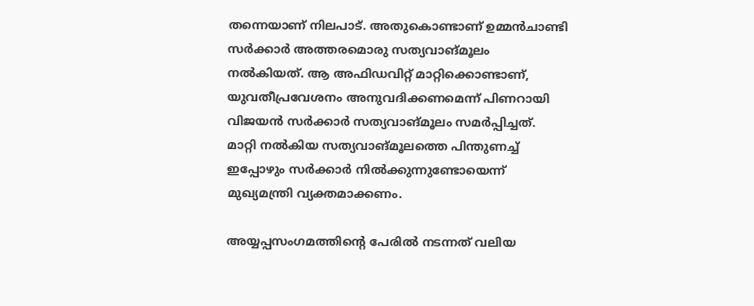തന്നെയാണ് നിലപാട്. അതുകൊണ്ടാണ് ഉമ്മന്‍ചാണ്ടി സര്‍ക്കാര്‍ അത്തരമൊരു സത്യവാങ്മൂലം നല്‍കിയത്. ആ അഫിഡവിറ്റ് മാറ്റിക്കൊണ്ടാണ്, യുവതീപ്രവേശനം അനുവദിക്കണമെന്ന് പിണറായി വിജയന്‍ സര്‍ക്കാര്‍ സത്യവാങ്മൂലം സമര്‍പ്പിച്ചത്. മാറ്റി നല്‍കിയ സത്യവാങ്മൂലത്തെ പിന്തുണച്ച് ഇപ്പോഴും സര്‍ക്കാര്‍ നില്‍ക്കുന്നുണ്ടോയെന്ന് മുഖ്യമന്ത്രി വ്യക്തമാക്കണം.

അയ്യപ്പസംഗമത്തിന്റെ പേരില്‍ നടന്നത് വലിയ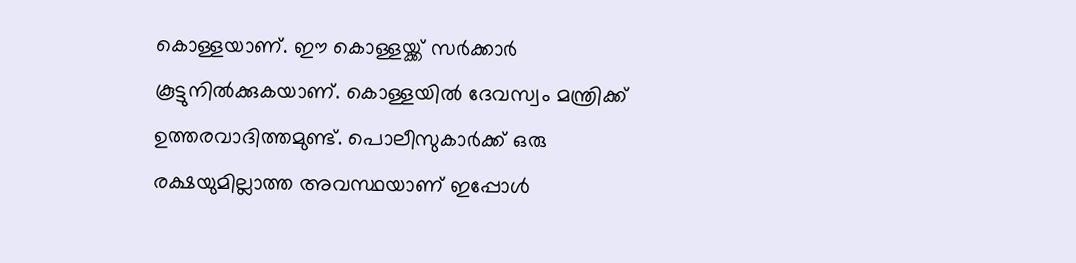കൊള്ളയാണ്. ഈ കൊള്ളയ്ക്ക് സര്‍ക്കാര്‍ കൂട്ടുനില്‍ക്കുകയാണ്. കൊള്ളയില്‍ ദേവസ്വം മന്ത്രിക്ക് ഉത്തരവാദിത്തമുണ്ട്. പൊലീസുകാര്‍ക്ക് ഒരു രക്ഷയുമില്ലാത്ത അവസ്ഥയാണ് ഇപ്പോള്‍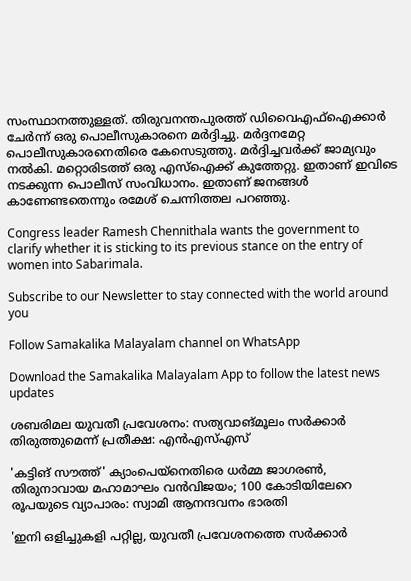സംസ്ഥാനത്തുള്ളത്. തിരുവനന്തപുരത്ത് ഡിവൈഎഫ്‌ഐക്കാര്‍ ചേര്‍ന്ന് ഒരു പൊലീസുകാരനെ മര്‍ദ്ദിച്ചു. മര്‍ദ്ദനമേറ്റ പൊലീസുകാരനെതിരെ കേസെടുത്തു. മര്‍ദ്ദിച്ചവര്‍ക്ക് ജാമ്യവും നല്‍കി. മറ്റൊരിടത്ത് ഒരു എസ്‌ഐക്ക് കുത്തേറ്റു. ഇതാണ് ഇവിടെ നടക്കുന്ന പൊലീസ് സംവിധാനം. ഇതാണ് ജനങ്ങള്‍ കാണേണ്ടതെന്നും രമേശ് ചെന്നിത്തല പറഞ്ഞു.

Congress leader Ramesh Chennithala wants the government to clarify whether it is sticking to its previous stance on the entry of women into Sabarimala.

Subscribe to our Newsletter to stay connected with the world around you

Follow Samakalika Malayalam channel on WhatsApp

Download the Samakalika Malayalam App to follow the latest news updates

ശബരിമല യുവതീ പ്രവേശനം: സത്യവാങ്മൂലം സര്‍ക്കാര്‍ തിരുത്തുമെന്ന് പ്രതീക്ഷ: എന്‍എസ്എസ്

'കട്ടിങ് സൗത്ത്' ക്യാംപെയ്‌നെതിരെ ധര്‍മ്മ ജാഗരണ്‍, തിരുനാവായ മഹാമാഘം വന്‍വിജയം; 100 കോടിയിലേറെ രൂപയുടെ വ്യാപാരം: സ്വാമി ആനന്ദവനം ഭാരതി

'ഇനി ഒളിച്ചുകളി പറ്റില്ല, യുവതീ പ്രവേശനത്തെ സര്‍ക്കാര്‍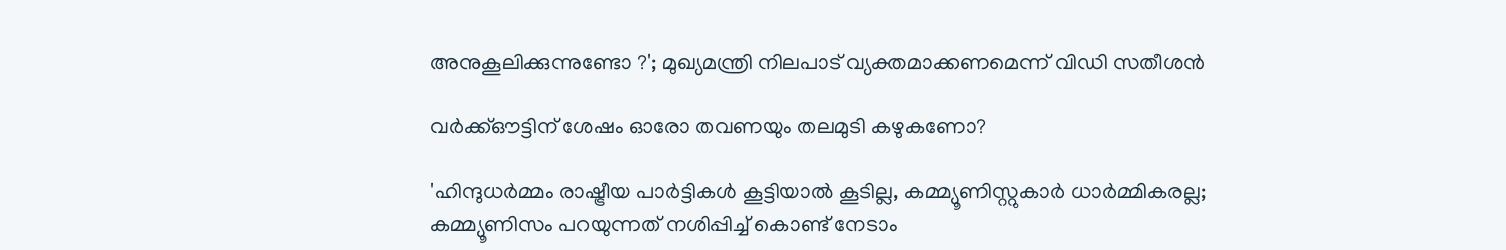അനുകൂലിക്കുന്നുണ്ടോ ?'; മുഖ്യമന്ത്രി നിലപാട് വ്യക്തമാക്കണമെന്ന് വിഡി സതീശന്‍

വർക്ക്ഔട്ടിന് ശേഷം ഓരോ തവണയും തലമുടി കഴുകണോ?

'ഹിന്ദുധര്‍മ്മം രാഷ്ട്രീയ പാര്‍ട്ടികള്‍ കൂട്ടിയാല്‍ കൂടില്ല, കമ്മ്യൂണിസ്റ്റുകാര്‍ ധാര്‍മ്മികരല്ല; കമ്മ്യൂണിസം പറയുന്നത് നശിപ്പിച്ച് കൊണ്ട് നേടാം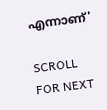എന്നാണ്'

SCROLL FOR NEXT